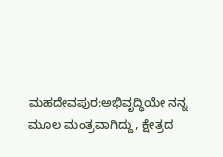ಮಹದೇವಪುರ:ಅಭಿವೃದ್ಧಿಯೇ ನನ್ನ ಮೂಲ ಮಂತ್ರವಾಗಿದ್ದು, ಕ್ಷೇತ್ರದ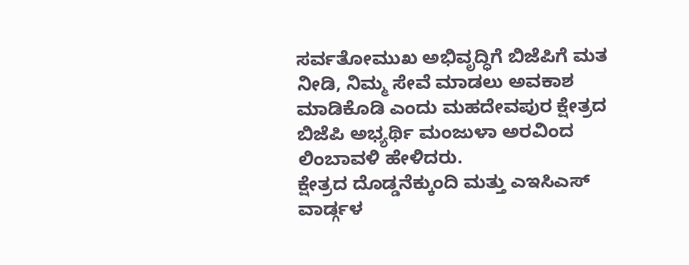ಸರ್ವತೋಮುಖ ಅಭಿವೃದ್ಧಿಗೆ ಬಿಜೆಪಿಗೆ ಮತ ನೀಡಿ, ನಿಮ್ಮ ಸೇವೆ ಮಾಡಲು ಅವಕಾಶ ಮಾಡಿಕೊಡಿ ಎಂದು ಮಹದೇವಪುರ ಕ್ಷೇತ್ರದ ಬಿಜೆಪಿ ಅಭ್ಯರ್ಥಿ ಮಂಜುಳಾ ಅರವಿಂದ ಲಿಂಬಾವಳಿ ಹೇಳಿದರು.
ಕ್ಷೇತ್ರದ ದೊಡ್ಡನೆಕ್ಕುಂದಿ ಮತ್ತು ಎಇಸಿಎಸ್ ವಾರ್ಡ್ಗಳ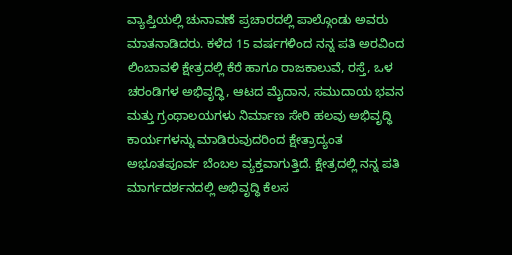ವ್ಯಾಪ್ತಿಯಲ್ಲಿ ಚುನಾವಣೆ ಪ್ರಚಾರದಲ್ಲಿ ಪಾಲ್ಗೊಂಡು ಅವರು ಮಾತನಾಡಿದರು. ಕಳೆದ 15 ವರ್ಷಗಳಿಂದ ನನ್ನ ಪತಿ ಅರವಿಂದ ಲಿಂಬಾವಳಿ ಕ್ಷೇತ್ರದಲ್ಲಿ ಕೆರೆ ಹಾಗೂ ರಾಜಕಾಲುವೆ, ರಸ್ತೆ, ಒಳ ಚರಂಡಿಗಳ ಅಭಿವೃದ್ಧಿ, ಆಟದ ಮೈದಾನ, ಸಮುದಾಯ ಭವನ ಮತ್ತು ಗ್ರಂಥಾಲಯಗಳು ನಿರ್ಮಾಣ ಸೇರಿ ಹಲವು ಅಭಿವೃದ್ಧಿ ಕಾರ್ಯಗಳನ್ನು ಮಾಡಿರುವುದರಿಂದ ಕ್ಷೇತ್ರಾದ್ಯಂತ ಅಭೂತಪೂರ್ವ ಬೆಂಬಲ ವ್ಯಕ್ತವಾಗುತ್ತಿದೆ. ಕ್ಷೇತ್ರದಲ್ಲಿ ನನ್ನ ಪತಿ ಮಾರ್ಗದರ್ಶನದಲ್ಲಿ ಅಭಿವೃದ್ಧಿ ಕೆಲಸ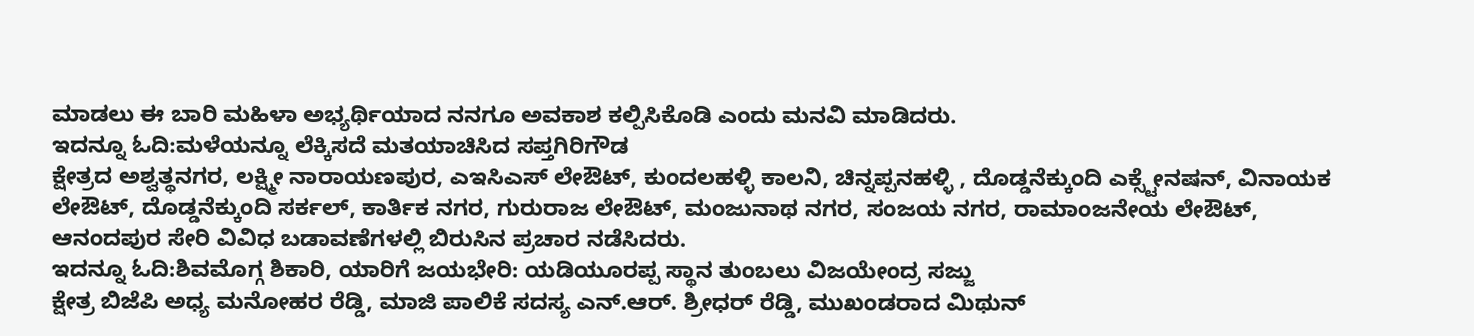ಮಾಡಲು ಈ ಬಾರಿ ಮಹಿಳಾ ಅಭ್ಯರ್ಥಿಯಾದ ನನಗೂ ಅವಕಾಶ ಕಲ್ಪಿಸಿಕೊಡಿ ಎಂದು ಮನವಿ ಮಾಡಿದರು.
ಇದನ್ನೂ ಓದಿ:ಮಳೆಯನ್ನೂ ಲೆಕ್ಕಿಸದೆ ಮತಯಾಚಿಸಿದ ಸಪ್ತಗಿರಿಗೌಡ
ಕ್ಷೇತ್ರದ ಅಶ್ವತ್ಥನಗರ, ಲಕ್ಷ್ಮೀ ನಾರಾಯಣಪುರ, ಎಇಸಿಎಸ್ ಲೇಔಟ್, ಕುಂದಲಹಳ್ಳಿ ಕಾಲನಿ, ಚಿನ್ನಪ್ಪನಹಳ್ಳಿ , ದೊಡ್ಡನೆಕ್ಕುಂದಿ ಎಕ್ಸ್ಟೇನಷನ್, ವಿನಾಯಕ ಲೇಔಟ್, ದೊಡ್ಡನೆಕ್ಕುಂದಿ ಸರ್ಕಲ್, ಕಾರ್ತಿಕ ನಗರ, ಗುರುರಾಜ ಲೇಔಟ್, ಮಂಜುನಾಥ ನಗರ, ಸಂಜಯ ನಗರ, ರಾಮಾಂಜನೇಯ ಲೇಔಟ್, ಆನಂದಪುರ ಸೇರಿ ವಿವಿಧ ಬಡಾವಣೆಗಳಲ್ಲಿ ಬಿರುಸಿನ ಪ್ರಚಾರ ನಡೆಸಿದರು.
ಇದನ್ನೂ ಓದಿ:ಶಿವಮೊಗ್ಗ ಶಿಕಾರಿ, ಯಾರಿಗೆ ಜಯಭೇರಿ: ಯಡಿಯೂರಪ್ಪ ಸ್ಥಾನ ತುಂಬಲು ವಿಜಯೇಂದ್ರ ಸಜ್ಜು
ಕ್ಷೇತ್ರ ಬಿಜೆಪಿ ಅಧ್ಯ ಮನೋಹರ ರೆಡ್ಡಿ, ಮಾಜಿ ಪಾಲಿಕೆ ಸದಸ್ಯ ಎನ್.ಆರ್. ಶ್ರೀಧರ್ ರೆಡ್ಡಿ, ಮುಖಂಡರಾದ ಮಿಥುನ್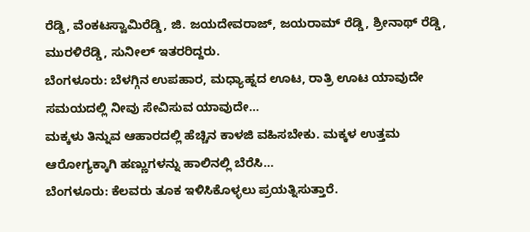ರೆಡ್ಡಿ, ವೆಂಕಟಸ್ವಾಮಿರೆಡ್ಡಿ, ಜಿ. ಜಯದೇವರಾಜ್, ಜಯರಾಮ್ ರೆಡ್ಡಿ, ಶ್ರೀನಾಥ್ ರೆಡ್ಡಿ, ಮುರಳಿರೆಡ್ಡಿ, ಸುನೀಲ್ ಇತರರಿದ್ದರು.
ಬೆಂಗಳೂರು: ಬೆಳಗ್ಗಿನ ಉಪಹಾರ, ಮಧ್ಯಾಹ್ನದ ಊಟ, ರಾತ್ರಿ ಊಟ ಯಾವುದೇ ಸಮಯದಲ್ಲಿ ನೀವು ಸೇವಿಸುವ ಯಾವುದೇ…
ಮಕ್ಕಳು ತಿನ್ನುವ ಆಹಾರದಲ್ಲಿ ಹೆಚ್ಚಿನ ಕಾಳಜಿ ವಹಿಸಬೇಕು. ಮಕ್ಕಳ ಉತ್ತಮ ಆರೋಗ್ಯಕ್ಕಾಗಿ ಹಣ್ಣುಗಳನ್ನು ಹಾಲಿನಲ್ಲಿ ಬೆರೆಸಿ…
ಬೆಂಗಳೂರು: ಕೆಲವರು ತೂಕ ಇಳಿಸಿಕೊಳ್ಳಲು ಪ್ರಯತ್ನಿಸುತ್ತಾರೆ.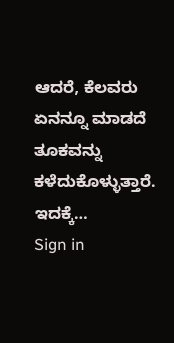ಆದರೆ, ಕೆಲವರು ಏನನ್ನೂ ಮಾಡದೆ ತೂಕವನ್ನು ಕಳೆದುಕೊಳ್ಳುತ್ತಾರೆ. ಇದಕ್ಕೆ…
Sign in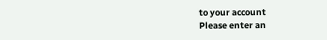to your account
Please enter an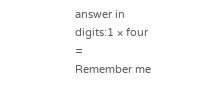answer in digits:1 × four =
Remember me